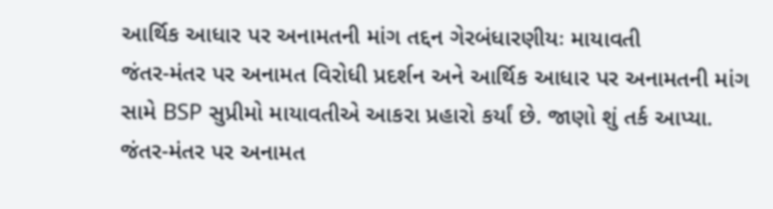આર્થિક આધાર પર અનામતની માંગ તદ્દન ગેરબંધારણીયઃ માયાવતી
જંતર-મંતર પર અનામત વિરોધી પ્રદર્શન અને આર્થિક આધાર પર અનામતની માંગ સામે BSP સુપ્રીમો માયાવતીએ આકરા પ્રહારો કર્યાં છે. જાણો શું તર્ક આપ્યા.
જંતર-મંતર પર અનામત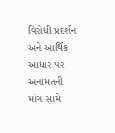વિરોધી પ્રદર્શન અને આર્થિક આધાર પર અનામતની માંગ સામે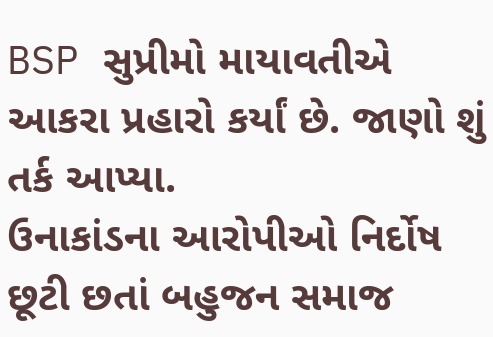BSP સુપ્રીમો માયાવતીએ આકરા પ્રહારો કર્યાં છે. જાણો શું તર્ક આપ્યા.
ઉનાકાંડના આરોપીઓ નિર્દોષ છૂટી છતાં બહુજન સમાજ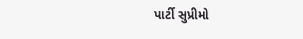પાર્ટી સુપ્રીમો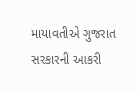માયાવતીએ ગુજરાત સરકારની આકરી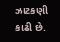ઝાટકણી કાઢી છે.